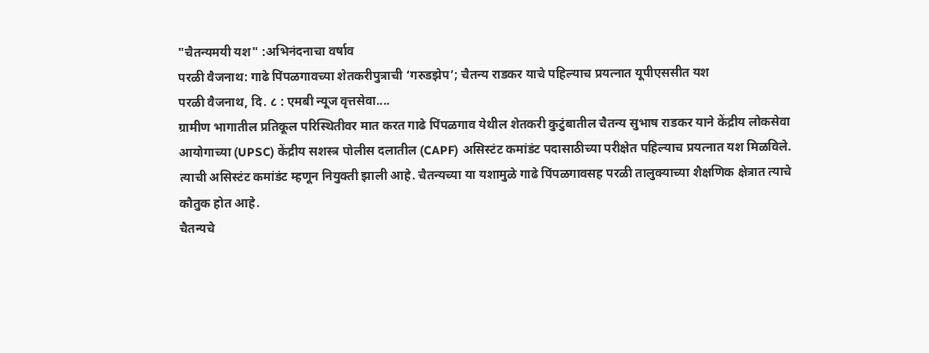"चैतन्यमयी यश" :अभिनंदनाचा वर्षाव
परळी वैजनाथ: गाढे पिंपळगावच्या शेतकरीपुत्राची ‘गरुडझेप’; चैतन्य राडकर याचे पहिल्याच प्रयत्नात यूपीएससीत यश
परळी वैजनाथ, दि. ८ : एमबी न्यूज वृत्तसेवा....
ग्रामीण भागातील प्रतिकूल परिस्थितीवर मात करत गाढे पिंपळगाव येथील शेतकरी कुटुंबातील चैतन्य सुभाष राडकर याने केंद्रीय लोकसेवा आयोगाच्या (UPSC) केंद्रीय सशस्त्र पोलीस दलातील (CAPF) असिस्टंट कमांडंट पदासाठीच्या परीक्षेत पहिल्याच प्रयत्नात यश मिळविले. त्याची असिस्टंट कमांडंट म्हणून नियुक्ती झाली आहे. चैतन्यच्या या यशामुळे गाढे पिंपळगावसह परळी तालुक्याच्या शैक्षणिक क्षेत्रात त्याचे कौतुक होत आहे.
चैतन्यचे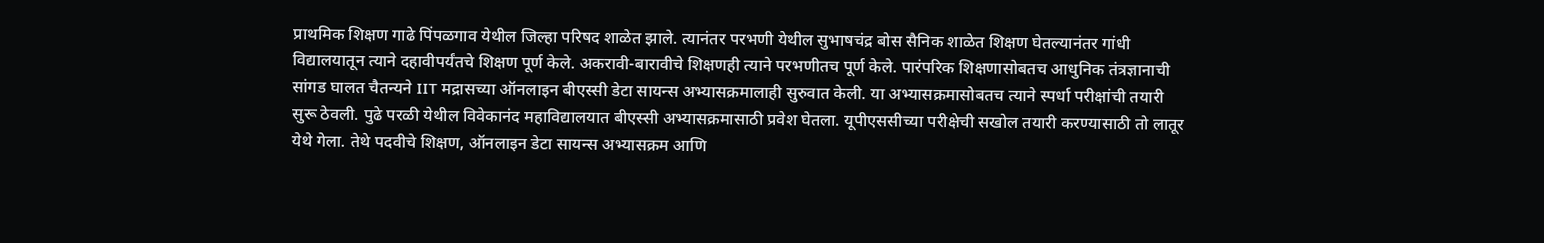प्राथमिक शिक्षण गाढे पिंपळगाव येथील जिल्हा परिषद शाळेत झाले. त्यानंतर परभणी येथील सुभाषचंद्र बोस सैनिक शाळेत शिक्षण घेतल्यानंतर गांधी विद्यालयातून त्याने दहावीपर्यंतचे शिक्षण पूर्ण केले. अकरावी-बारावीचे शिक्षणही त्याने परभणीतच पूर्ण केले. पारंपरिक शिक्षणासोबतच आधुनिक तंत्रज्ञानाची सांगड घालत चैतन्यने IIT मद्रासच्या ऑनलाइन बीएस्सी डेटा सायन्स अभ्यासक्रमालाही सुरुवात केली. या अभ्यासक्रमासोबतच त्याने स्पर्धा परीक्षांची तयारी सुरू ठेवली. पुढे परळी येथील विवेकानंद महाविद्यालयात बीएस्सी अभ्यासक्रमासाठी प्रवेश घेतला. यूपीएससीच्या परीक्षेची सखोल तयारी करण्यासाठी तो लातूर येथे गेला. तेथे पदवीचे शिक्षण, ऑनलाइन डेटा सायन्स अभ्यासक्रम आणि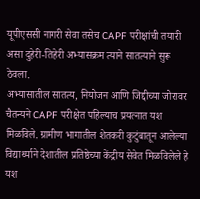यूपीएससी नागरी सेवा तसेच CAPF परीक्षांची तयारी असा दुहेरी-तिहेरी अभ्यासक्रम त्याने सातत्याने सुरू ठेवला.
अभ्यासातील सातत्य, नियोजन आणि जिद्दीच्या जोरावर चैतन्यने CAPF परीक्षेत पहिल्याच प्रयत्नात यश मिळविले. ग्रामीण भागातील शेतकरी कुटुंबातून आलेल्या विद्यार्थ्याने देशातील प्रतिष्ठेच्या केंद्रीय सेवेत मिळविलेले हे यश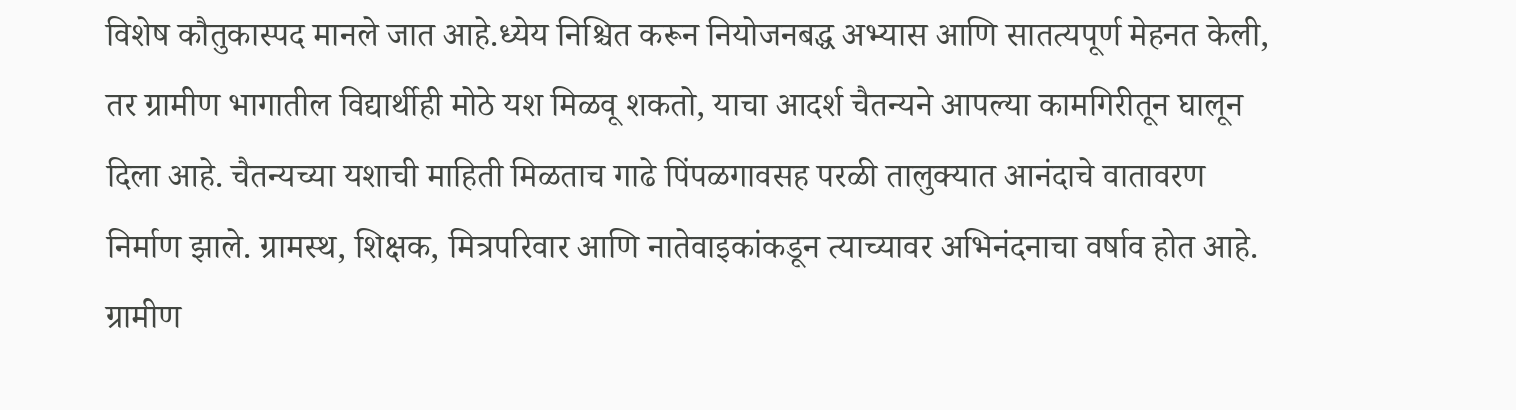विशेष कौतुकास्पद मानले जात आहे.ध्येय निश्चित करून नियोजनबद्ध अभ्यास आणि सातत्यपूर्ण मेहनत केली, तर ग्रामीण भागातील विद्यार्थीही मोठे यश मिळवू शकतो, याचा आदर्श चैतन्यने आपल्या कामगिरीतून घालून दिला आहे. चैतन्यच्या यशाची माहिती मिळताच गाढे पिंपळगावसह परळी तालुक्यात आनंदाचे वातावरण निर्माण झाले. ग्रामस्थ, शिक्षक, मित्रपरिवार आणि नातेवाइकांकडून त्याच्यावर अभिनंदनाचा वर्षाव होत आहे. ग्रामीण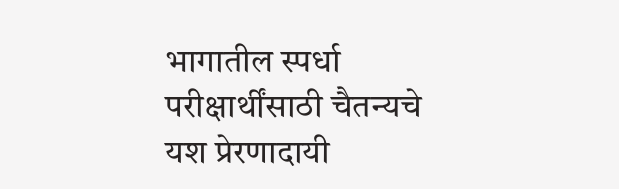भागातील स्पर्धा परीक्षार्थींसाठी चैतन्यचे यश प्रेरणादायी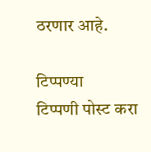ठरणार आहे.

टिप्पण्या
टिप्पणी पोस्ट करा